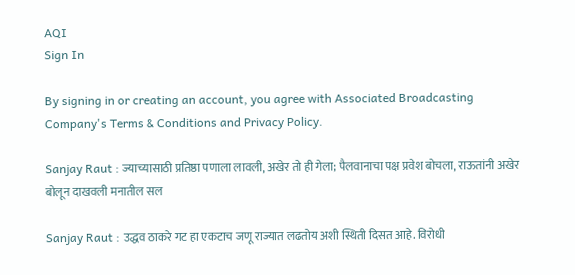AQI
Sign In

By signing in or creating an account, you agree with Associated Broadcasting Company's Terms & Conditions and Privacy Policy.

Sanjay Raut : ज्याच्यासाठी प्रतिष्ठा पणाला लावली, अखेर तो ही गेला; पैलवानाचा पक्ष प्रवेश बोचला, राऊतांनी अखेर बोलून दाखवली मनातील सल

Sanjay Raut : उद्धव ठाकरे गट हा एकटाच जणू राज्यात लढतोय अशी स्थिती दिसत आहे. विरोधी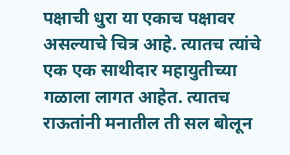पक्षाची धुरा या एकाच पक्षावर असल्याचे चित्र आहे. त्यातच त्यांचे एक एक साथीदार महायुतीच्या गळाला लागत आहेत. त्यातच राऊतांनी मनातील ती सल बोलून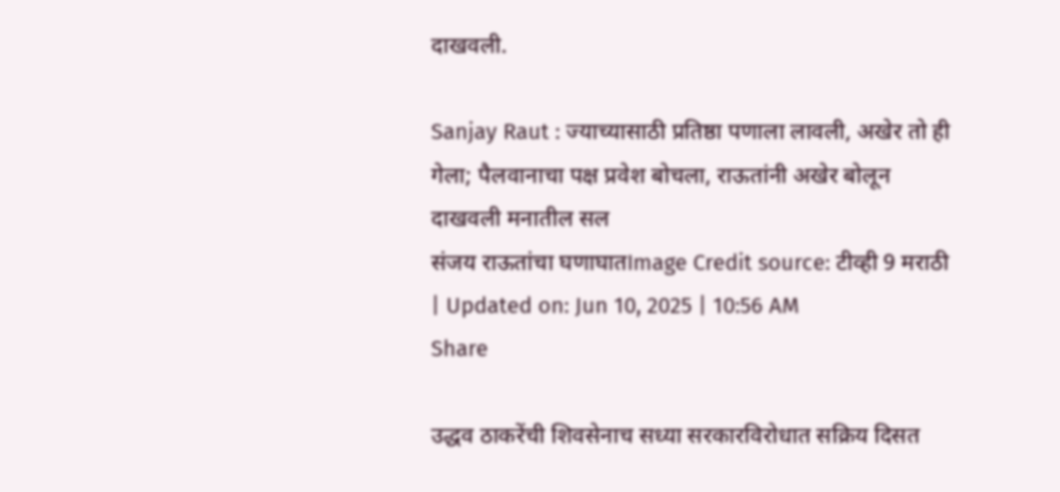दाखवली.

Sanjay Raut : ज्याच्यासाठी प्रतिष्ठा पणाला लावली, अखेर तो ही गेला; पैलवानाचा पक्ष प्रवेश बोचला, राऊतांनी अखेर बोलून दाखवली मनातील सल
संजय राऊतांचा घणाघातImage Credit source: टीव्ही 9 मराठी
| Updated on: Jun 10, 2025 | 10:56 AM
Share

उद्धव ठाकरेंची शिवसेनाच सध्या सरकारविरोधात सक्रिय दिसत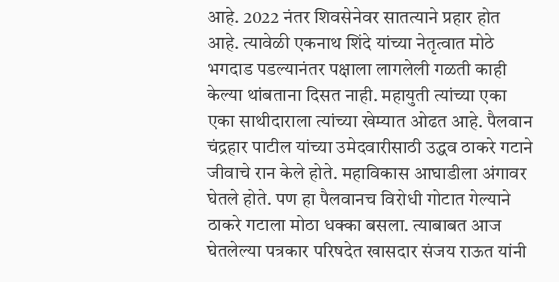आहे. 2022 नंतर शिवसेनेवर सातत्याने प्रहार होत आहे. त्यावेळी एकनाथ शिंदे यांच्या नेतृत्वात मोठे भगदाड पडल्यानंतर पक्षाला लागलेली गळती काही केल्या थांबताना दिसत नाही. महायुती त्यांच्या एका एका साथीदाराला त्यांच्या खेम्यात ओढत आहे. पैलवान चंद्रहार पाटील यांच्या उमेदवारीसाठी उद्धव ठाकरे गटाने जीवाचे रान केले होते. महाविकास आघाडीला अंगावर घेतले होते. पण हा पैलवानच विरोधी गोटात गेल्याने ठाकरे गटाला मोठा धक्का बसला. त्याबाबत आज घेतलेल्या पत्रकार परिषदेत खासदार संजय राऊत यांनी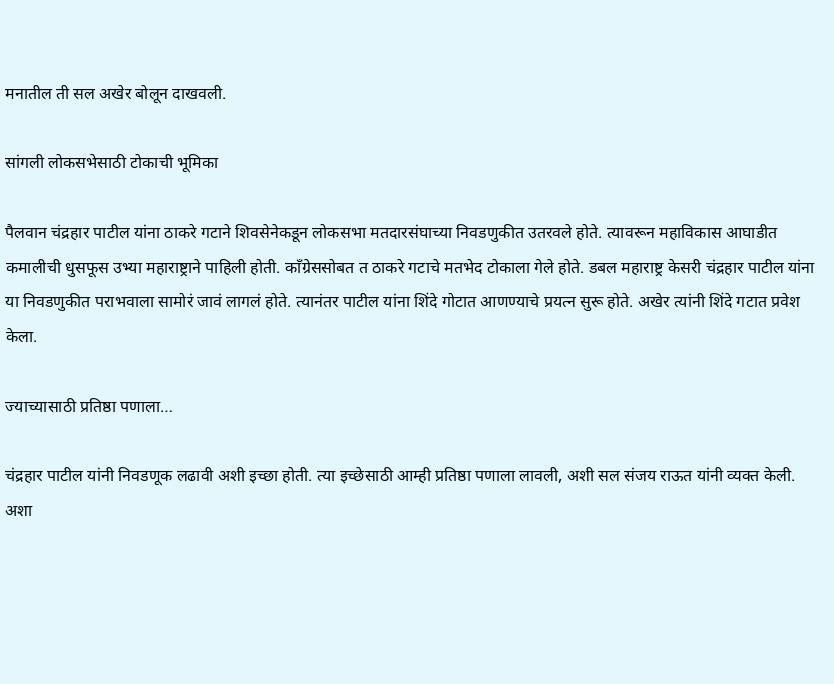मनातील ती सल अखेर बोलून दाखवली.

सांगली लोकसभेसाठी टोकाची भूमिका

पैलवान चंद्रहार पाटील यांना ठाकरे गटाने शिवसेनेकडून लोकसभा मतदारसंघाच्या निवडणुकीत उतरवले होते. त्यावरून महाविकास आघाडीत कमालीची धुसफूस उभ्या महाराष्ट्राने पाहिली होती. काँग्रेससोबत त ठाकरे गटाचे मतभेद टोकाला गेले होते. डबल महाराष्ट्र केसरी चंद्रहार पाटील यांना या निवडणुकीत पराभवाला सामोरं जावं लागलं होते. त्यानंतर पाटील यांना शिंदे गोटात आणण्याचे प्रयत्न सुरू होते. अखेर त्यांनी शिंदे गटात प्रवेश केला.

ज्याच्यासाठी प्रतिष्ठा पणाला…

चंद्रहार पाटील यांनी निवडणूक लढावी अशी इच्छा होती. त्या इच्छेसाठी आम्ही प्रतिष्ठा पणाला लावली, अशी सल संजय राऊत यांनी व्यक्त केली. अशा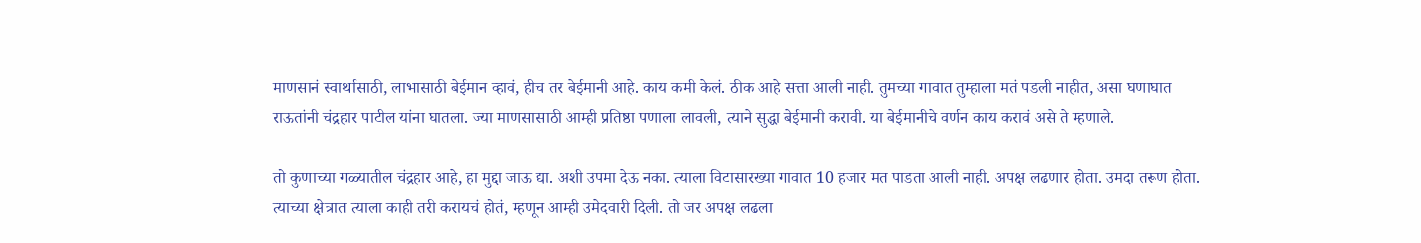माणसानं स्वार्थासाठी, लाभासाठी बेईमान व्हावं, हीच तर बेईमानी आहे. काय कमी केलं. ठीक आहे सत्ता आली नाही. तुमच्या गावात तुम्हाला मतं पडली नाहीत, असा घणाघात राऊतांनी चंद्रहार पाटील यांना घातला. ज्या माणसासाठी आम्ही प्रतिष्ठा पणाला लावली, त्याने सुद्धा बेईमानी करावी. या बेईमानीचे वर्णन काय करावं असे ते म्हणाले.

तो कुणाच्या गळ्यातील चंद्रहार आहे, हा मुद्दा जाऊ द्या. अशी उपमा देऊ नका. त्याला विटासारख्या गावात 10 हजार मत पाडता आली नाही. अपक्ष लढणार होता. उमदा तरूण होता. त्याच्या क्षेत्रात त्याला काही तरी करायचं होतं, म्हणून आम्ही उमेदवारी दिली. तो जर अपक्ष लढला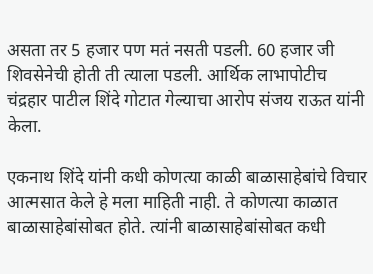असता तर 5 हजार पण मतं नसती पडली. 60 हजार जी शिवसेनेची होती ती त्याला पडली. आर्थिक लाभापोटीच चंद्रहार पाटील शिंदे गोटात गेल्याचा आरोप संजय राऊत यांनी केला.

एकनाथ शिंदे यांनी कधी कोणत्या काळी बाळासाहेबांचे विचार आत्मसात केले हे मला माहिती नाही. ते कोणत्या काळात बाळासाहेबांसोबत होते. त्यांनी बाळासाहेबांसोबत कधी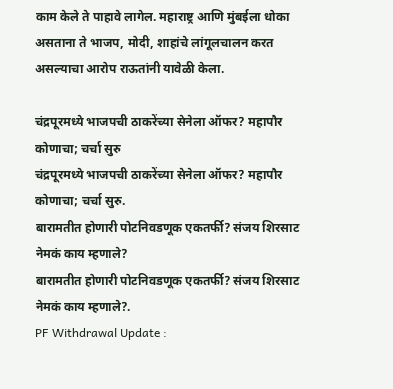काम केले ते पाहावे लागेल. महाराष्ट्र आणि मुंबईला धोका असताना ते भाजप, मोदी, शाहांचे लांगूलचालन करत असल्याचा आरोप राऊतांनी यावेळी केला.

चंद्रपूरमध्ये भाजपची ठाकरेंच्या सेनेला ऑफर? महापौर कोणाचा; चर्चा सुरु
चंद्रपूरमध्ये भाजपची ठाकरेंच्या सेनेला ऑफर? महापौर कोणाचा; चर्चा सुरु.
बारामतीत होणारी पोटनिवडणूक एकतर्फी? संजय शिरसाट नेमकं काय म्हणाले?
बारामतीत होणारी पोटनिवडणूक एकतर्फी? संजय शिरसाट नेमकं काय म्हणाले?.
PF Withdrawal Update :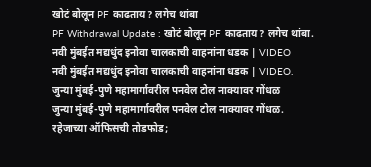खोटं बोलून PF काढताय? लगेच थांबा
PF Withdrawal Update : खोटं बोलून PF काढताय? लगेच थांबा.
नवी मुंबईत मद्यधुंद इनोवा चालकाची वाहनांना धडक | VIDEO
नवी मुंबईत मद्यधुंद इनोवा चालकाची वाहनांना धडक | VIDEO.
जुन्या मुंबई-पुणे महामार्गावरील पनवेल टोल नाक्यावर गोंधळ
जुन्या मुंबई-पुणे महामार्गावरील पनवेल टोल नाक्यावर गोंधळ.
रहेजाच्या ऑफिसची तोडफोड;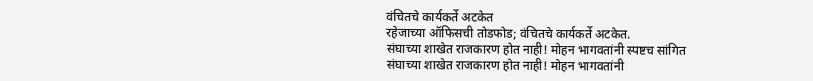वंचितचे कार्यकर्ते अटकेत
रहेजाच्या ऑफिसची तोडफोड; वंचितचे कार्यकर्ते अटकेत.
संघाच्या शाखेत राजकारण होत नाही! मोहन भागवतांनी स्पष्टच सांगित
संघाच्या शाखेत राजकारण होत नाही! मोहन भागवतांनी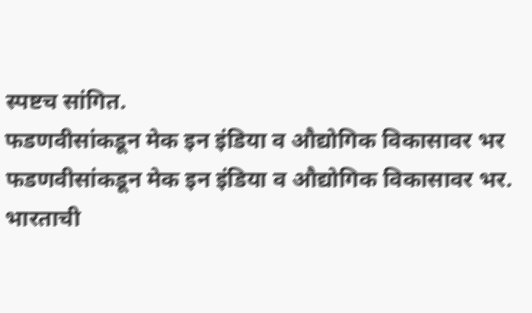स्पष्टच सांगित.
फडणवीसांकडून मेक इन इंडिया व औद्योगिक विकासावर भर
फडणवीसांकडून मेक इन इंडिया व औद्योगिक विकासावर भर.
भारताची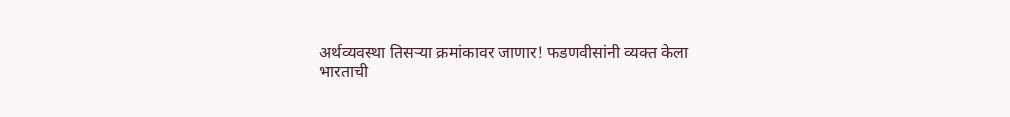अर्थव्यवस्था तिसऱ्या क्रमांकावर जाणार! फडणवीसांनी व्यक्त केला
भारताची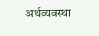अर्थव्यवस्था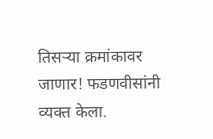तिसऱ्या क्रमांकावर जाणार! फडणवीसांनी व्यक्त केला.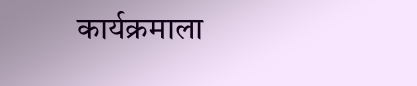कार्यक्रमाला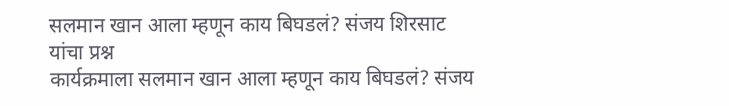सलमान खान आला म्हणून काय बिघडलं? संजय शिरसाट यांचा प्रश्न
कार्यक्रमाला सलमान खान आला म्हणून काय बिघडलं? संजय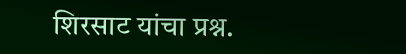शिरसाट यांचा प्रश्न.